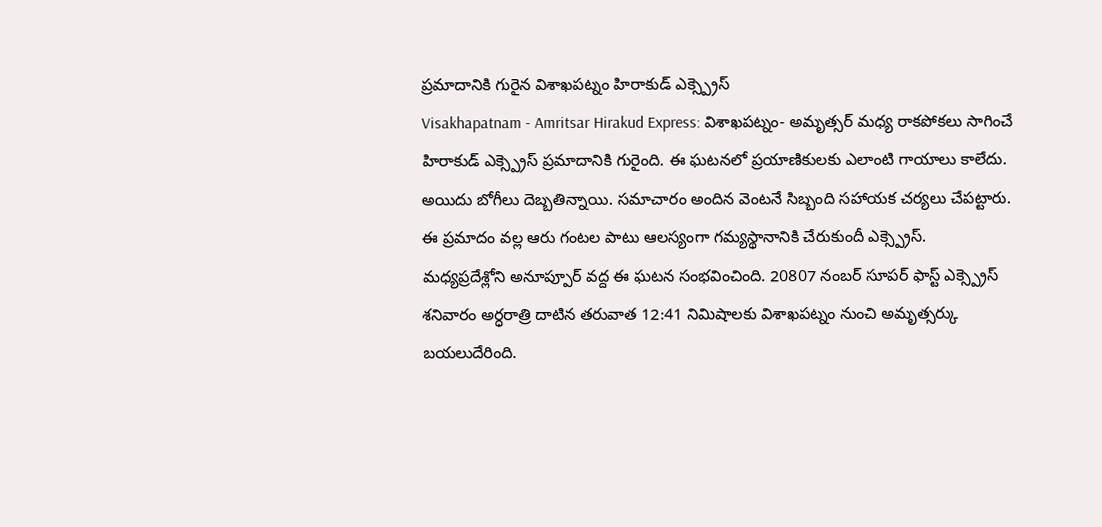ప్రమాదానికి గురైన విశాఖపట్నం హిరాకుడ్ ఎక్స్ప్రెస్
Visakhapatnam - Amritsar Hirakud Express: విశాఖపట్నం- అమృత్సర్ మధ్య రాకపోకలు సాగించే హిరాకుడ్ ఎక్స్ప్రెస్ ప్రమాదానికి గురైంది. ఈ ఘటనలో ప్రయాణికులకు ఎలాంటి గాయాలు కాలేదు. అయిదు బోగీలు దెబ్బతిన్నాయి. సమాచారం అందిన వెంటనే సిబ్బంది సహాయక చర్యలు చేపట్టారు. ఈ ప్రమాదం వల్ల ఆరు గంటల పాటు ఆలస్యంగా గమ్యస్థానానికి చేరుకుందీ ఎక్స్ప్రెస్.
మధ్యప్రదేశ్లోని అనూప్పూర్ వద్ద ఈ ఘటన సంభవించింది. 20807 నంబర్ సూపర్ ఫాస్ట్ ఎక్స్ప్రెస్ శనివారం అర్ధరాత్రి దాటిన తరువాత 12:41 నిమిషాలకు విశాఖపట్నం నుంచి అమృత్సర్కు బయలుదేరింది.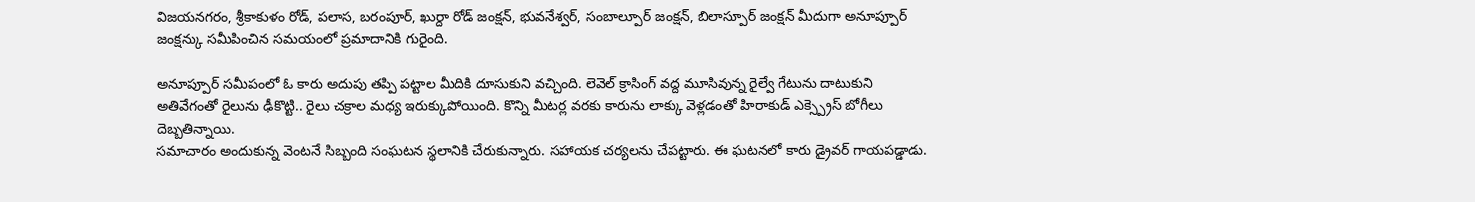విజయనగరం, శ్రీకాకుళం రోడ్, పలాస, బరంపూర్, ఖుర్దా రోడ్ జంక్షన్, భువనేశ్వర్, సంబాల్పూర్ జంక్షన్, బిలాస్పూర్ జంక్షన్ మీదుగా అనూప్పూర్ జంక్షన్కు సమీపించిన సమయంలో ప్రమాదానికి గురైంది.

అనూప్పూర్ సమీపంలో ఓ కారు అదుపు తప్పి పట్టాల మీదికి దూసుకుని వచ్చింది. లెవెల్ క్రాసింగ్ వద్ద మూసివున్న రైల్వే గేటును దాటుకుని అతివేగంతో రైలును ఢీకొట్టి.. రైలు చక్రాల మధ్య ఇరుక్కుపోయింది. కొన్ని మీటర్ల వరకు కారును లాక్కు వెళ్లడంతో హిరాకుడ్ ఎక్స్ప్రెస్ బోగీలు దెబ్బతిన్నాయి.
సమాచారం అందుకున్న వెంటనే సిబ్బంది సంఘటన స్థలానికి చేరుకున్నారు. సహాయక చర్యలను చేపట్టారు. ఈ ఘటనలో కారు డ్రైవర్ గాయపడ్డాడు.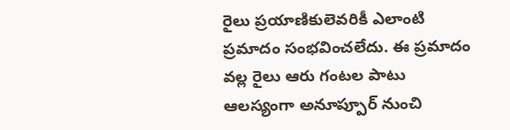రైలు ప్రయాణికులెవరికీ ఎలాంటి ప్రమాదం సంభవించలేదు. ఈ ప్రమాదం వల్ల రైలు ఆరు గంటల పాటు ఆలస్యంగా అనూప్పూర్ నుంచి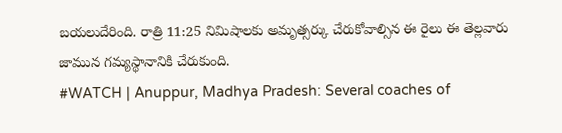బయలుదేరింది. రాత్రి 11:25 నిమిషాలకు అమృత్సర్కు చేరుకోవాల్సిన ఈ రైలు ఈ తెల్లవారు జామున గమ్యస్థానానికి చేరుకుంది.
#WATCH | Anuppur, Madhya Pradesh: Several coaches of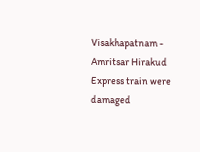Visakhapatnam - Amritsar Hirakud Express train were damaged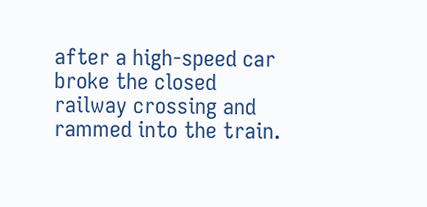after a high-speed car broke the closed railway crossing and rammed into the train.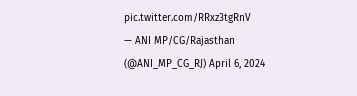pic.twitter.com/RRxz3tgRnV
— ANI MP/CG/Rajasthan (@ANI_MP_CG_RJ) April 6, 2024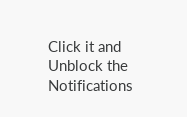Click it and Unblock the Notifications